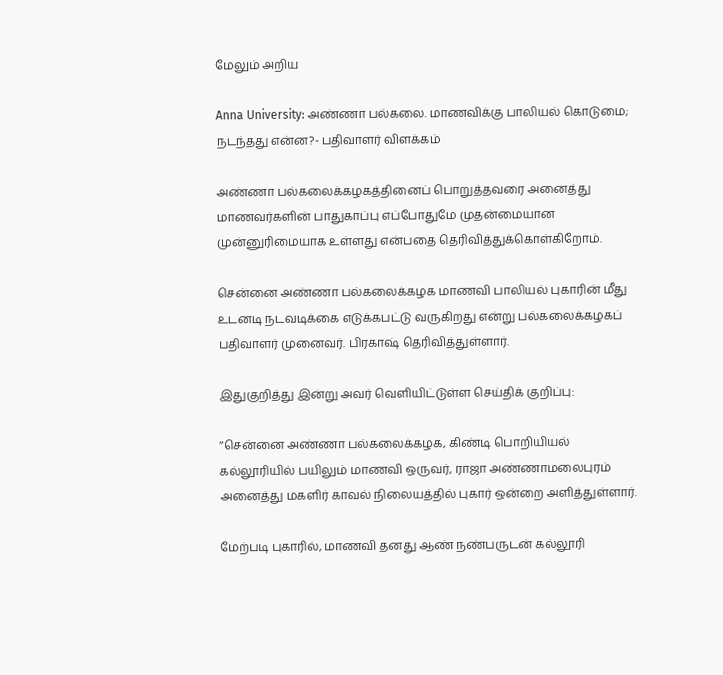மேலும் அறிய

Anna University: அண்ணா பல்கலை. மாணவிக்கு பாலியல்‌ கொடுமை; நடந்தது என்ன?- பதிவாளர் விளக்கம்‌

அண்ணா பல்கலைக்கழகத்தினைப்‌ பொறுத்தவரை அனைத்து மாணவர்களின்‌ பாதுகாப்பு எப்போதுமே முதன்மையான முன்னுரிமையாக உள்ளது என்பதை தெரிவித்துக்கொள்கிறோம்‌.

சென்னை அண்ணா பல்கலைக்கழக மாணவி பாலியல்‌ புகாரின்‌ மீது உடனடி நடவடிக்கை எடுக்கபட்டு வருகிறது என்று பல்கலைக்கழகப் பதிவாளர் முனைவர்‌. பிரகாஷ்‌ தெரிவித்துள்ளார்.

இதுகுறித்து இன்று அவர் வெளியிட்டுள்ள செய்திக் குறிப்பு:

’’சென்னை அண்ணா பல்கலைக்கழக, கிண்டி பொறியியல்‌ கல்லூரியில்‌ பயிலும்‌ மாணவி ஒருவர்‌, ராஜா அண்ணாமலைபுரம்‌ அனைத்து மகளிர்‌ காவல்‌ நிலையத்தில்‌ புகார்‌ ஒன்றை அளித்துள்ளார்‌.

மேற்படி புகாரில்‌, மாணவி தனது ஆண்‌ நண்பருடன்‌ கல்லூரி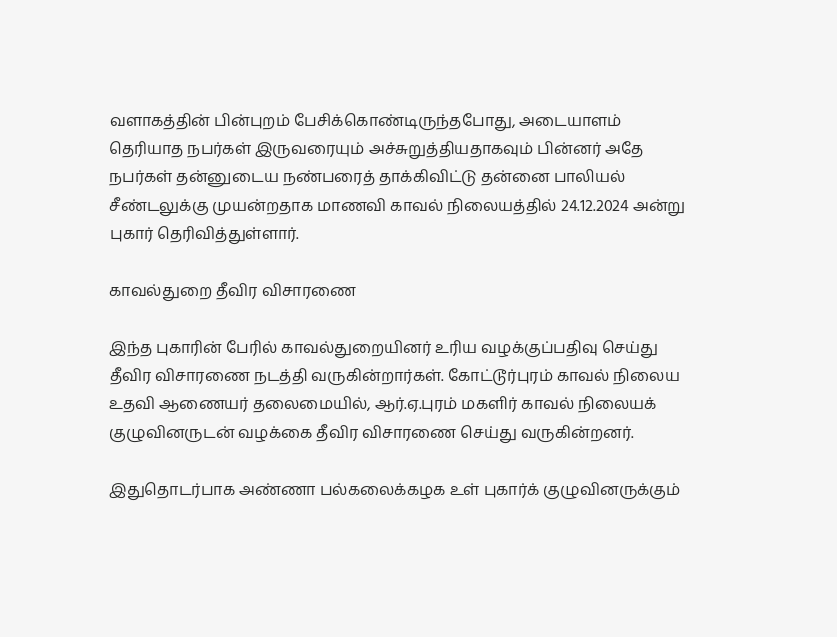வளாகத்தின்‌ பின்புறம்‌ பேசிக்கொண்டிருந்தபோது, அடையாளம்‌ தெரியாத நபர்கள்‌ இருவரையும்‌ அச்சுறுத்தியதாகவும்‌ பின்னர்‌ அதே நபர்கள் தன்னுடைய நண்பரைத் தாக்கிவிட்டு தன்னை பாலியல்‌ சீண்டலுக்கு முயன்றதாக மாணவி காவல்‌ நிலையத்தில்‌ 24.12.2024 அன்று புகார்‌ தெரிவித்துள்ளார்‌.

காவல்துறை தீவிர விசாரணை

இந்த புகாரின்‌ பேரில்‌ காவல்துறையினர்‌ உரிய வழக்குப்பதிவு செய்து தீவிர விசாரணை நடத்தி வருகின்றார்கள்‌. கோட்டூர்புரம்‌ காவல்‌ நிலைய உதவி ஆணையர்‌ தலைமையில்‌, ஆர்‌.ஏ.புரம்‌ மகளிர்‌ காவல்‌ நிலையக்‌ குழுவினருடன்‌ வழக்கை தீவிர விசாரணை செய்து வருகின்றனர்‌.

இதுதொடர்பாக அண்ணா பல்கலைக்கழக உள்‌ புகார்க்‌ குழுவினருக்கும்‌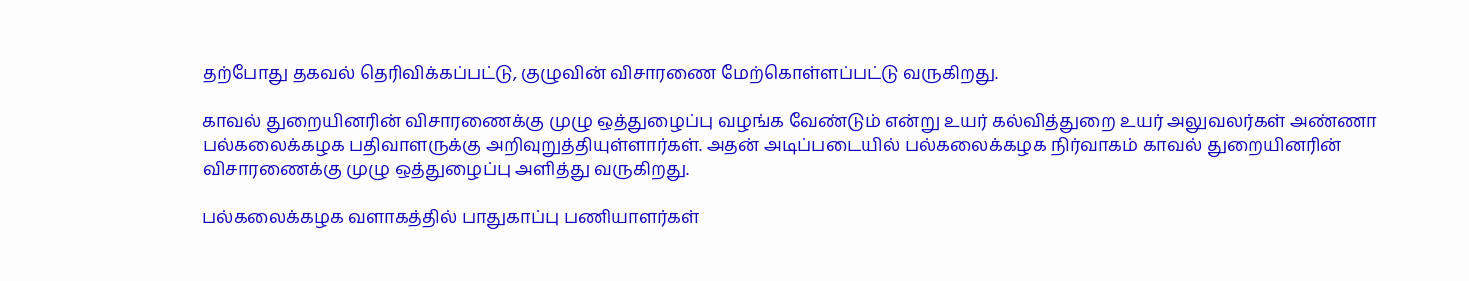தற்போது தகவல்‌ தெரிவிக்கப்பட்டு, குழுவின்‌ விசாரணை மேற்கொள்ளப்பட்‌டு வருகிறது.

காவல் துறையினரின்‌ விசாரணைக்கு முழு ஒத்துழைப்பு வழங்க வேண்டும்‌ என்று உயர் கல்வித்துறை உயர்‌ அலுவலர்கள்‌ அண்ணா பல்கலைக்கழக பதிவாளருக்கு அறிவுறுத்தியுள்ளார்கள்‌. அதன் அடிப்படையில்‌ பல்கலைக்கழக நிர்வாகம்‌ காவல் துறையினரின்‌ விசாரணைக்கு முழு ஒத்துழைப்பு அளித்து வருகிறது.

பல்கலைக்கழக வளாகத்தில்‌ பாதுகாப்பு பணியாளர்கள்‌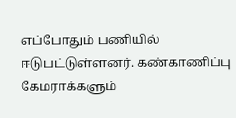எப்போதும்‌ பணியில்‌ ஈடுபட்டுள்ளனர்‌. கண்காணிப்பு கேமராக்களும்‌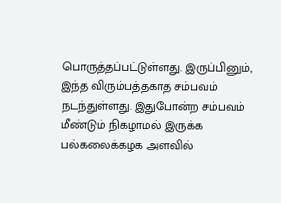பொருத்தப்பட்டுள்ளது. இருப்பினும்‌, இந்த விரும்பத்தகாத சம்பவம்‌ நடந்துள்ளது. இதுபோன்ற சம்பவம்‌ மீண்டும்‌ நிகழாமல்‌ இருக்க பல்கலைக்கழக அளவில்‌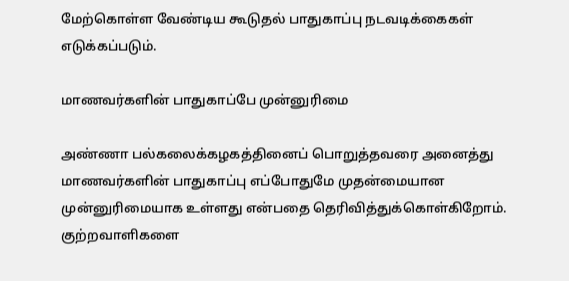மேற்கொள்ள வேண்டிய கூடுதல்‌ பாதுகாப்பு நடவடிக்கைகள்‌ எடுக்கப்படும்‌.

மாணவர்களின்‌ பாதுகாப்பே முன்னுரிமை

அண்ணா பல்கலைக்கழகத்தினைப்‌ பொறுத்தவரை அனைத்து மாணவர்களின்‌ பாதுகாப்பு எப்போதுமே முதன்மையான முன்னுரிமையாக உள்ளது என்பதை தெரிவித்துக்கொள்கிறோம்‌. குற்றவாளிகளை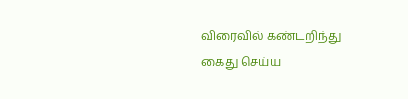விரைவில்‌ கண்டறிந்து கைது செய்ய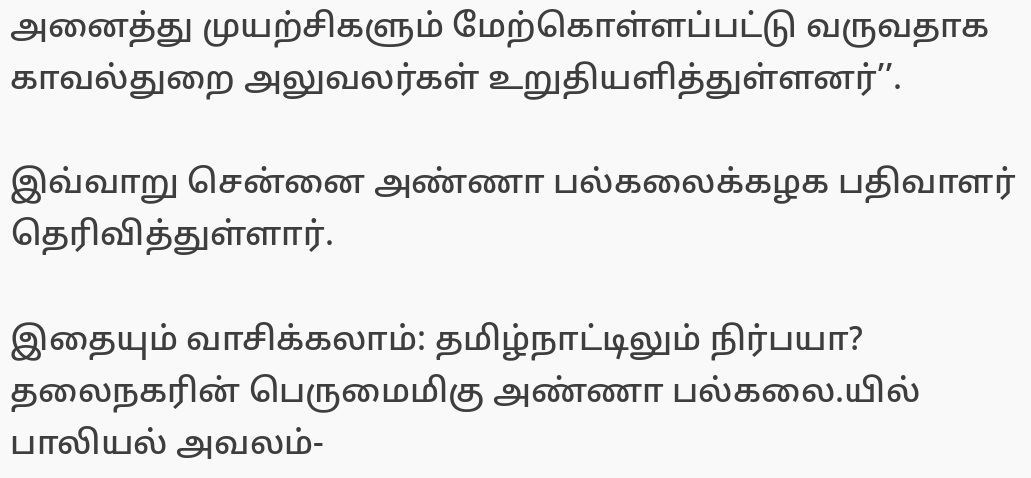அனைத்து முயற்சிகளும்‌ மேற்கொள்ளப்பட்டு வருவதாக காவல்துறை அலுவலர்கள்‌ உறுதியளித்துள்ளனர்‌’’.

இவ்வாறு சென்னை அண்ணா பல்கலைக்கழக பதிவாளர் தெரிவித்துள்ளார்‌.

இதையும் வாசிக்கலாம்: தமிழ்நாட்டிலும் நிர்பயா? தலைநகரின் பெருமைமிகு அண்ணா பல்கலை.யில் பாலியல் அவலம்-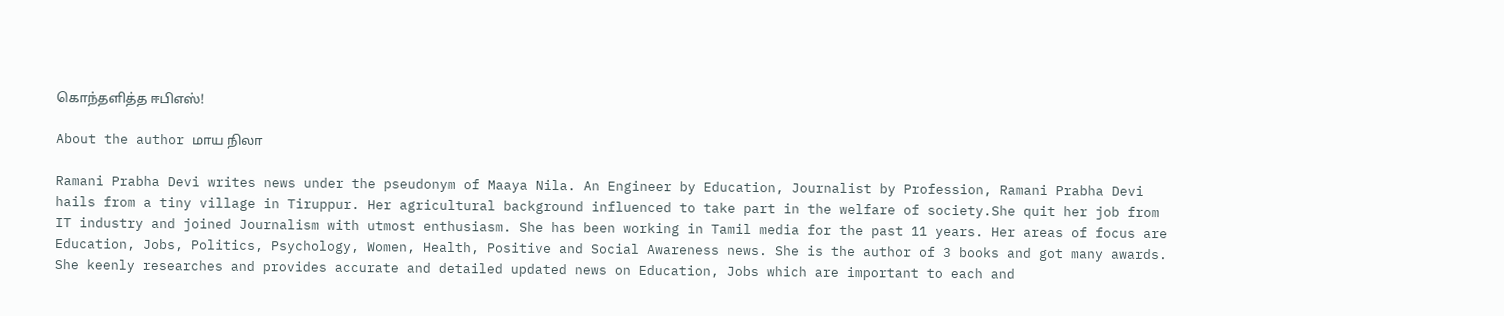கொந்தளித்த ஈபிஎஸ்!

About the author மாய நிலா

Ramani Prabha Devi writes news under the pseudonym of Maaya Nila. An Engineer by Education, Journalist by Profession, Ramani Prabha Devi hails from a tiny village in Tiruppur. Her agricultural background influenced to take part in the welfare of society.She quit her job from IT industry and joined Journalism with utmost enthusiasm. She has been working in Tamil media for the past 11 years. Her areas of focus are Education, Jobs, Politics, Psychology, Women, Health, Positive and Social Awareness news. She is the author of 3 books and got many awards.  She keenly researches and provides accurate and detailed updated news on Education, Jobs which are important to each and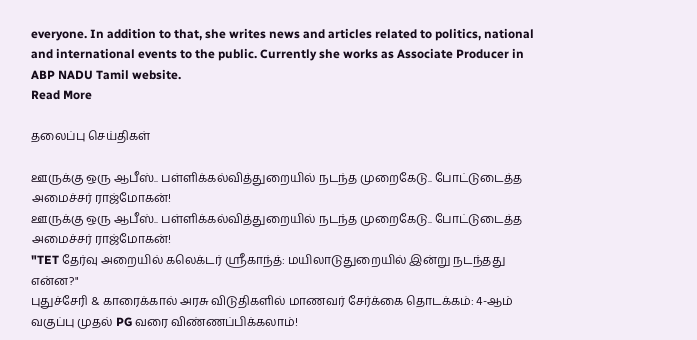everyone. In addition to that, she writes news and articles related to politics, national and international events to the public. Currently she works as Associate Producer in ABP NADU Tamil website.
Read More

தலைப்பு செய்திகள்

ஊருக்கு ஒரு ஆபீஸ்.. பள்ளிக்கல்வித்துறையில் நடந்த முறைகேடு.. போட்டுடைத்த அமைச்சர் ராஜ்மோகன்!
ஊருக்கு ஒரு ஆபீஸ்.. பள்ளிக்கல்வித்துறையில் நடந்த முறைகேடு.. போட்டுடைத்த அமைச்சர் ராஜ்மோகன்!
"TET தேர்வு அறையில் கலெக்டர் ஸ்ரீகாந்த்: மயிலாடுதுறையில் இன்று நடந்தது என்ன?"
புதுச்சேரி & காரைக்கால் அரசு விடுதிகளில் மாணவர் சேர்க்கை தொடக்கம்: 4-ஆம் வகுப்பு முதல் PG வரை விண்ணப்பிக்கலாம்!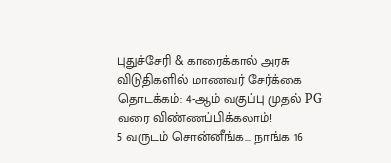புதுச்சேரி & காரைக்கால் அரசு விடுதிகளில் மாணவர் சேர்க்கை தொடக்கம்: 4-ஆம் வகுப்பு முதல் PG வரை விண்ணப்பிக்கலாம்!
5 வருடம் சொன்னீங்க... நாங்க 16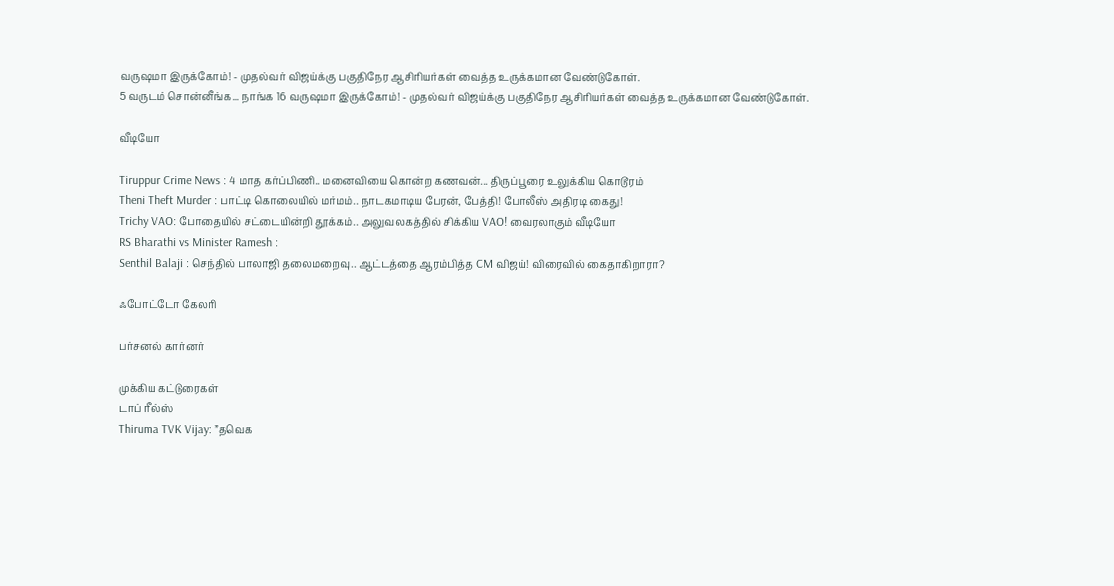வருஷமா இருக்கோம்! - முதல்வர் விஜய்க்கு பகுதிநேர ஆசிரியர்கள் வைத்த உருக்கமான வேண்டுகோள்.
5 வருடம் சொன்னீங்க... நாங்க 16 வருஷமா இருக்கோம்! - முதல்வர் விஜய்க்கு பகுதிநேர ஆசிரியர்கள் வைத்த உருக்கமான வேண்டுகோள்.

வீடியோ

Tiruppur Crime News : 4 மாத கர்ப்பிணி.. மனைவியை கொன்ற கணவன்... திருப்பூரை உலுக்கிய கொடூரம்
Theni Theft Murder : பாட்டி கொலையில் மர்மம்.. நாடகமாடிய பேரன், பேத்தி! போலீஸ் அதிரடி கைது!
Trichy VAO: போதையில் சட்டையின்றி தூக்கம்.. அலுவலகத்தில் சிக்கிய VAO! வைரலாகும் வீடியோ
RS Bharathi vs Minister Ramesh :
Senthil Balaji : செந்தில் பாலாஜி தலைமறைவு.. ஆட்டத்தை ஆரம்பித்த CM விஜய்! விரைவில் கைதாகிறாரா?

ஃபோட்டோ கேலரி

பர்சனல் கார்னர்

முக்கிய கட்டுரைகள்
டாப் ரீல்ஸ்
Thiruma TVK Vijay: ”தவெக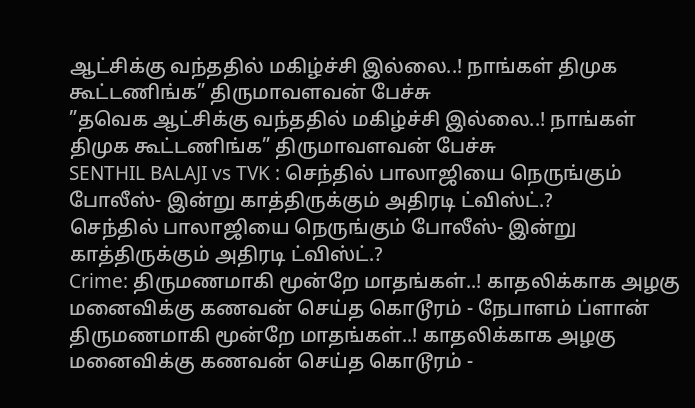ஆட்சிக்கு வந்ததில் மகிழ்ச்சி இல்லை..! நாங்கள் திமுக கூட்டணிங்க” திருமாவளவன் பேச்சு
”தவெக ஆட்சிக்கு வந்ததில் மகிழ்ச்சி இல்லை..! நாங்கள் திமுக கூட்டணிங்க” திருமாவளவன் பேச்சு
SENTHIL BALAJI vs TVK : செந்தில் பாலாஜியை நெருங்கும் போலீஸ்- இன்று காத்திருக்கும் அதிரடி ட்விஸ்ட்.?
செந்தில் பாலாஜியை நெருங்கும் போலீஸ்- இன்று காத்திருக்கும் அதிரடி ட்விஸ்ட்.?
Crime: திருமணமாகி மூன்றே மாதங்கள்..! காதலிக்காக அழகு மனைவிக்கு கணவன் செய்த கொடூரம் - நேபாளம் ப்ளான்
திருமணமாகி மூன்றே மாதங்கள்..! காதலிக்காக அழகு மனைவிக்கு கணவன் செய்த கொடூரம் -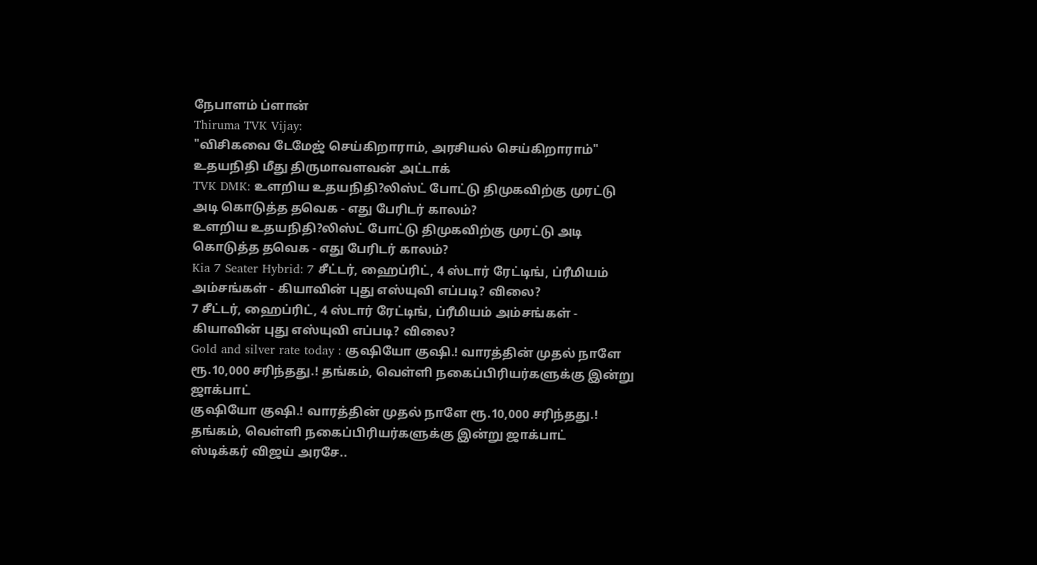நேபாளம் ப்ளான்
Thiruma TVK Vijay:
"விசிகவை டேமேஜ் செய்கிறாராம், அரசியல் செய்கிறாராம்" உதயநிதி மீது திருமாவளவன் அட்டாக்
TVK DMK: உளறிய உதயநிதி?லிஸ்ட் போட்டு திமுகவிற்கு முரட்டு அடி கொடுத்த தவெக - எது பேரிடர் காலம்?
உளறிய உதயநிதி?லிஸ்ட் போட்டு திமுகவிற்கு முரட்டு அடி கொடுத்த தவெக - எது பேரிடர் காலம்?
Kia 7 Seater Hybrid: 7 சீட்டர், ஹைப்ரிட், 4 ஸ்டார் ரேட்டிங், ப்ரீமியம் அம்சங்கள் - கியாவின் புது எஸ்யுவி எப்படி? விலை?
7 சீட்டர், ஹைப்ரிட், 4 ஸ்டார் ரேட்டிங், ப்ரீமியம் அம்சங்கள் - கியாவின் புது எஸ்யுவி எப்படி? விலை?
Gold and silver rate today : குஷியோ குஷி.! வாரத்தின் முதல் நாளே ரூ.10,000 சரிந்தது.! தங்கம், வெள்ளி நகைப்பிரியர்களுக்கு இன்று ஜாக்பாட்
குஷியோ குஷி.! வாரத்தின் முதல் நாளே ரூ.10,000 சரிந்தது.! தங்கம், வெள்ளி நகைப்பிரியர்களுக்கு இன்று ஜாக்பாட்
ஸ்டிக்கர் விஜய் அரசே..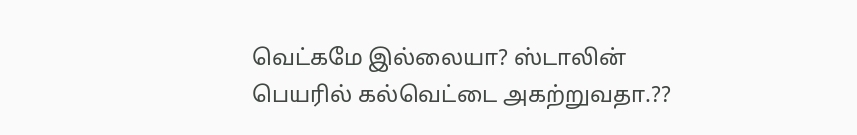வெட்கமே இல்லையா? ஸ்டாலின் பெயரில் கல்வெட்டை அகற்றுவதா.??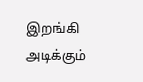இறங்கி அடிக்கும்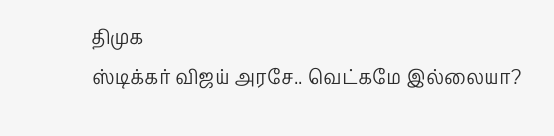திமுக
ஸ்டிக்கர் விஜய் அரசே.. வெட்கமே இல்லையா?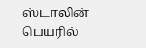ஸ்டாலின் பெயரில்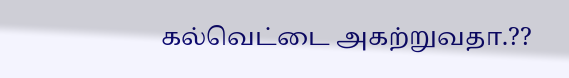கல்வெட்டை அகற்றுவதா.??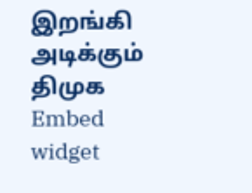இறங்கி அடிக்கும் திமுக
Embed widget